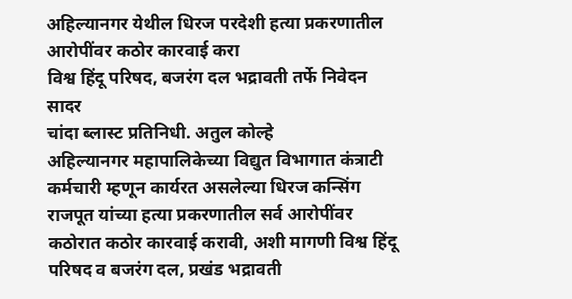अहिल्यानगर येथील धिरज परदेशी हत्या प्रकरणातील आरोपींवर कठोर कारवाई करा
विश्व हिंदू परिषद, बजरंग दल भद्रावती तर्फे निवेदन सादर
चांदा ब्लास्ट प्रतिनिधी. अतुल कोल्हे
अहिल्यानगर महापालिकेच्या विद्युत विभागात कंत्राटी कर्मचारी म्हणून कार्यरत असलेल्या धिरज कन्सिंग राजपूत यांच्या हत्या प्रकरणातील सर्व आरोपींवर कठोरात कठोर कारवाई करावी, अशी मागणी विश्व हिंदू परिषद व बजरंग दल, प्रखंड भद्रावती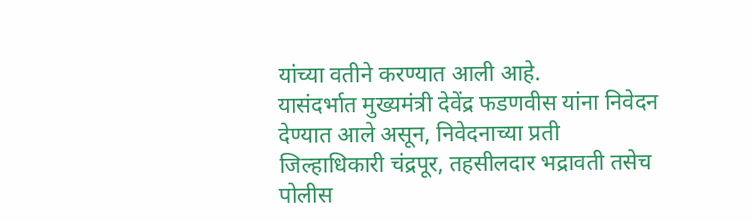यांच्या वतीने करण्यात आली आहे.
यासंदर्भात मुख्यमंत्री देवेंद्र फडणवीस यांना निवेदन देण्यात आले असून, निवेदनाच्या प्रती जिल्हाधिकारी चंद्रपूर, तहसीलदार भद्रावती तसेच पोलीस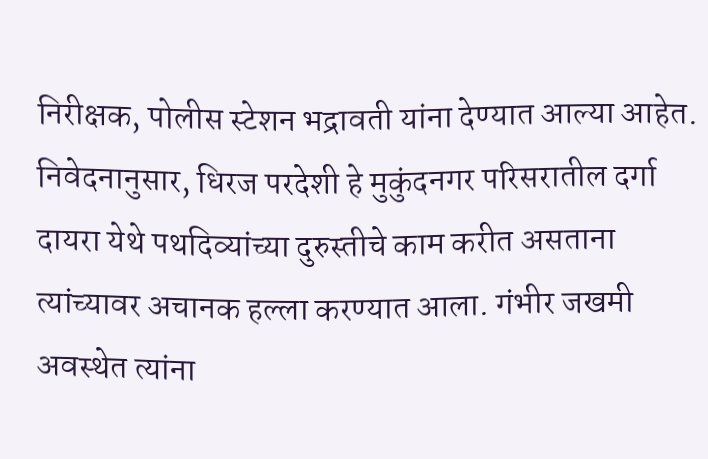निरीक्षक, पोलीस स्टेशन भद्रावती यांना देण्यात आल्या आहेत.
निवेदनानुसार, धिरज परदेशी हे मुकुंदनगर परिसरातील दर्गा दायरा येथे पथदिव्यांच्या दुरुस्तीचे काम करीत असताना त्यांच्यावर अचानक हल्ला करण्यात आला. गंभीर जखमी अवस्थेत त्यांना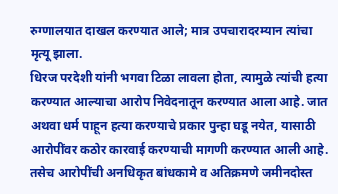रुग्णालयात दाखल करण्यात आले; मात्र उपचारादरम्यान त्यांचा मृत्यू झाला.
धिरज परदेशी यांनी भगवा टिळा लावला होता, त्यामुळे त्यांची हत्या करण्यात आल्याचा आरोप निवेदनातून करण्यात आला आहे. जात अथवा धर्म पाहून हत्या करण्याचे प्रकार पुन्हा घडू नयेत, यासाठी आरोपींवर कठोर कारवाई करण्याची मागणी करण्यात आली आहे.
तसेच आरोपींची अनधिकृत बांधकामे व अतिक्रमणे जमीनदोस्त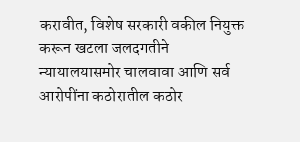करावीत, विशेष सरकारी वकील नियुक्त करून खटला जलदगतीने न्यायालयासमोर चालवावा आणि सर्व आरोपींना कठोरातील कठोर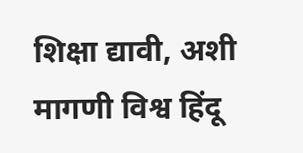शिक्षा द्यावी, अशी मागणी विश्व हिंदू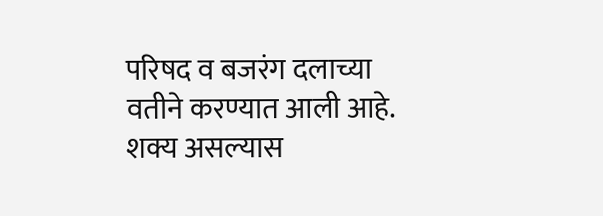परिषद व बजरंग दलाच्या वतीने करण्यात आली आहे. शक्य असल्यास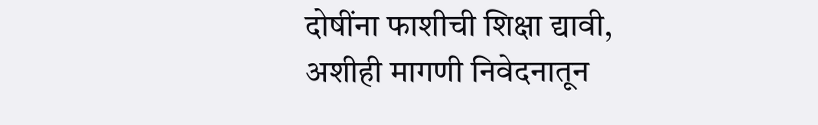दोषींना फाशीची शिक्षा द्यावी, अशीही मागणी निवेदनातून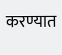करण्यात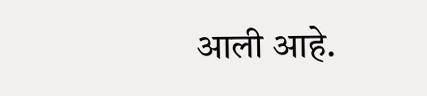आली आहे.